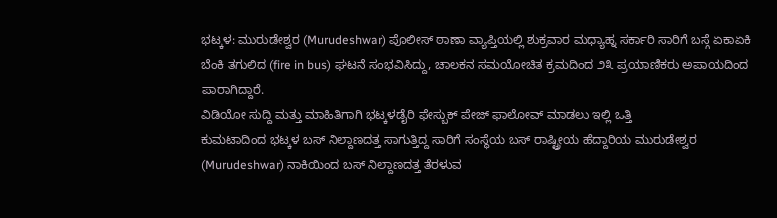ಭಟ್ಕಳ: ಮುರುಡೇಶ್ವರ (Murudeshwar) ಪೊಲೀಸ್ ಠಾಣಾ ವ್ಯಾಪ್ತಿಯಲ್ಲಿ ಶುಕ್ರವಾರ ಮಧ್ಯಾಹ್ನ ಸರ್ಕಾರಿ ಸಾರಿಗೆ ಬಸ್ಗೆ ಏಕಾಏಕಿ ಬೆಂಕಿ ತಗುಲಿದ (fire in bus) ಘಟನೆ ಸಂಭವಿಸಿದ್ದು, ಚಾಲಕನ ಸಮಯೋಚಿತ ಕ್ರಮದಿಂದ ೨೩ ಪ್ರಯಾಣಿಕರು ಅಪಾಯದಿಂದ ಪಾರಾಗಿದ್ದಾರೆ.
ವಿಡಿಯೋ ಸುದ್ದಿ ಮತ್ತು ಮಾಹಿತಿಗಾಗಿ ಭಟ್ಕಳಡೈರಿ ಫೇಸ್ಬುಕ್ ಪೇಜ್ ಫಾಲೋವ್ ಮಾಡಲು ಇಲ್ಲಿ ಒತ್ತಿ
ಕುಮಟಾದಿಂದ ಭಟ್ಕಳ ಬಸ್ ನಿಲ್ದಾಣದತ್ತ ಸಾಗುತ್ತಿದ್ದ ಸಾರಿಗೆ ಸಂಸ್ಥೆಯ ಬಸ್ ರಾಷ್ಟ್ರೀಯ ಹೆದ್ದಾರಿಯ ಮುರುಡೇಶ್ವರ (Murudeshwar) ನಾಕಿಯಿಂದ ಬಸ್ ನಿಲ್ದಾಣದತ್ತ ತೆರಳುವ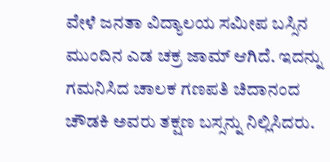ವೇಳೆ ಜನತಾ ವಿದ್ಯಾಲಯ ಸಮೀಪ ಬಸ್ಸಿನ ಮುಂದಿನ ಎಡ ಚಕ್ರ ಜಾಮ್ ಆಗಿದೆ. ಇದನ್ನು ಗಮನಿಸಿದ ಚಾಲಕ ಗಣಪತಿ ಚಿದಾನಂದ ಚೌಡಕಿ ಅವರು ತಕ್ಷಣ ಬಸ್ಸನ್ನು ನಿಲ್ಲಿಸಿದರು.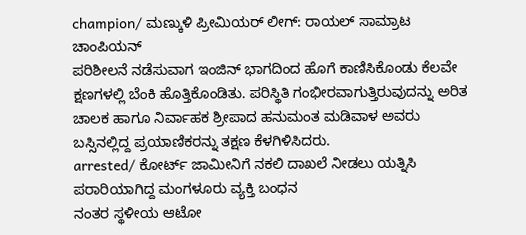champion/ ಮಣ್ಕುಳಿ ಪ್ರೀಮಿಯರ್ ಲೀಗ್: ರಾಯಲ್ ಸಾಮ್ರಾಟ ಚಾಂಪಿಯನ್
ಪರಿಶೀಲನೆ ನಡೆಸುವಾಗ ಇಂಜಿನ್ ಭಾಗದಿಂದ ಹೊಗೆ ಕಾಣಿಸಿಕೊಂಡು ಕೆಲವೇ ಕ್ಷಣಗಳಲ್ಲಿ ಬೆಂಕಿ ಹೊತ್ತಿಕೊಂಡಿತು. ಪರಿಸ್ಥಿತಿ ಗಂಭೀರವಾಗುತ್ತಿರುವುದನ್ನು ಅರಿತ ಚಾಲಕ ಹಾಗೂ ನಿರ್ವಾಹಕ ಶ್ರೀಪಾದ ಹನುಮಂತ ಮಡಿವಾಳ ಅವರು ಬಸ್ಸಿನಲ್ಲಿದ್ದ ಪ್ರಯಾಣಿಕರನ್ನು ತಕ್ಷಣ ಕೆಳಗಿಳಿಸಿದರು.
arrested/ ಕೋರ್ಟ್ ಜಾಮೀನಿಗೆ ನಕಲಿ ದಾಖಲೆ ನೀಡಲು ಯತ್ನಿಸಿ ಪರಾರಿಯಾಗಿದ್ದ ಮಂಗಳೂರು ವ್ಯಕ್ತಿ ಬಂಧನ
ನಂತರ ಸ್ಥಳೀಯ ಆಟೋ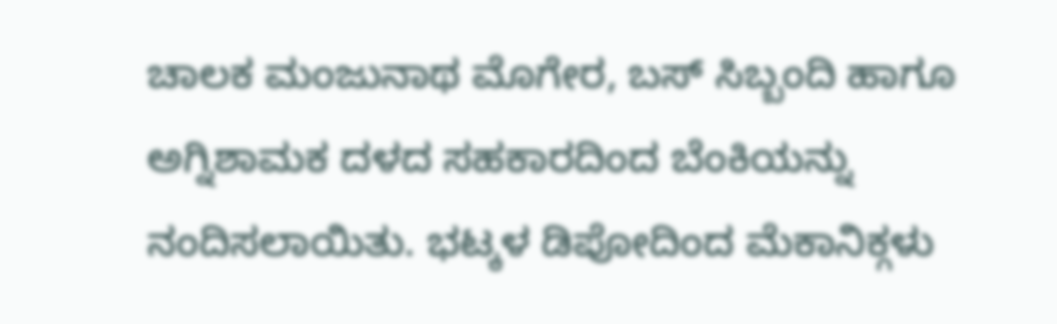ಚಾಲಕ ಮಂಜುನಾಥ ಮೊಗೇರ, ಬಸ್ ಸಿಬ್ಬಂದಿ ಹಾಗೂ ಅಗ್ನಿಶಾಮಕ ದಳದ ಸಹಕಾರದಿಂದ ಬೆಂಕಿಯನ್ನು ನಂದಿಸಲಾಯಿತು. ಭಟ್ಕಳ ಡಿಪೋದಿಂದ ಮೆಕಾನಿಕ್ಗಳು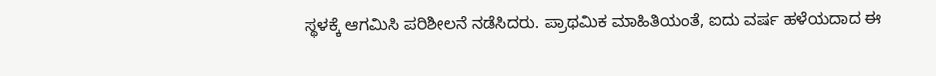ಸ್ಥಳಕ್ಕೆ ಆಗಮಿಸಿ ಪರಿಶೀಲನೆ ನಡೆಸಿದರು. ಪ್ರಾಥಮಿಕ ಮಾಹಿತಿಯಂತೆ, ಐದು ವರ್ಷ ಹಳೆಯದಾದ ಈ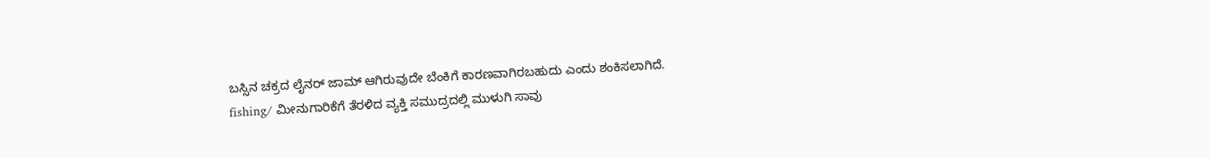ಬಸ್ಸಿನ ಚಕ್ರದ ಲೈನರ್ ಜಾಮ್ ಆಗಿರುವುದೇ ಬೆಂಕಿಗೆ ಕಾರಣವಾಗಿರಬಹುದು ಎಂದು ಶಂಕಿಸಲಾಗಿದೆ.
fishing/ ಮೀನುಗಾರಿಕೆಗೆ ತೆರಳಿದ ವ್ಯಕ್ತಿ ಸಮುದ್ರದಲ್ಲಿ ಮುಳುಗಿ ಸಾವು